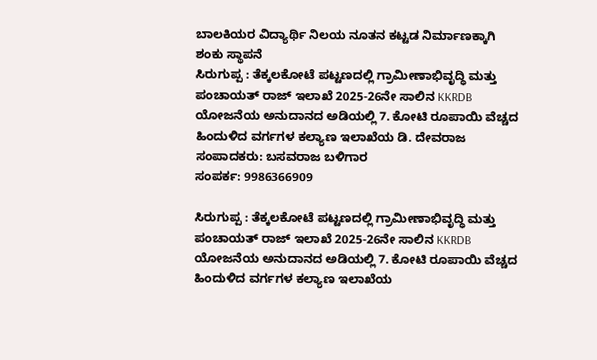ಬಾಲಕಿಯರ ವಿದ್ಯಾರ್ಥಿ ನಿಲಯ ನೂತನ ಕಟ್ಟಡ ನಿರ್ಮಾಣಕ್ಕಾಗಿ ಶಂಕು ಸ್ಥಾಪನೆ
ಸಿರುಗುಪ್ಪ : ತೆಕ್ಕಲಕೋಟೆ ಪಟ್ಟಣದಲ್ಲಿ ಗ್ರಾಮೀಣಾಭಿವೃದ್ಧಿ ಮತ್ತು ಪಂಚಾಯತ್ ರಾಜ್ ಇಲಾಖೆ 2025-26ನೇ ಸಾಲಿನ KKRDB ಯೋಜನೆಯ ಅನುದಾನದ ಅಡಿಯಲ್ಲಿ 7. ಕೋಟಿ ರೂಪಾಯಿ ವೆಚ್ಚದ ಹಿಂದುಳಿದ ವರ್ಗಗಳ ಕಲ್ಯಾಣ ಇಲಾಖೆಯ ಡಿ. ದೇವರಾಜ
ಸಂಪಾದಕರು: ಬಸವರಾಜ ಬಳಿಗಾರ
ಸಂಪರ್ಕ: 9986366909

ಸಿರುಗುಪ್ಪ : ತೆಕ್ಕಲಕೋಟೆ ಪಟ್ಟಣದಲ್ಲಿ ಗ್ರಾಮೀಣಾಭಿವೃದ್ಧಿ ಮತ್ತು ಪಂಚಾಯತ್ ರಾಜ್ ಇಲಾಖೆ 2025-26ನೇ ಸಾಲಿನ KKRDB ಯೋಜನೆಯ ಅನುದಾನದ ಅಡಿಯಲ್ಲಿ 7. ಕೋಟಿ ರೂಪಾಯಿ ವೆಚ್ಚದ ಹಿಂದುಳಿದ ವರ್ಗಗಳ ಕಲ್ಯಾಣ ಇಲಾಖೆಯ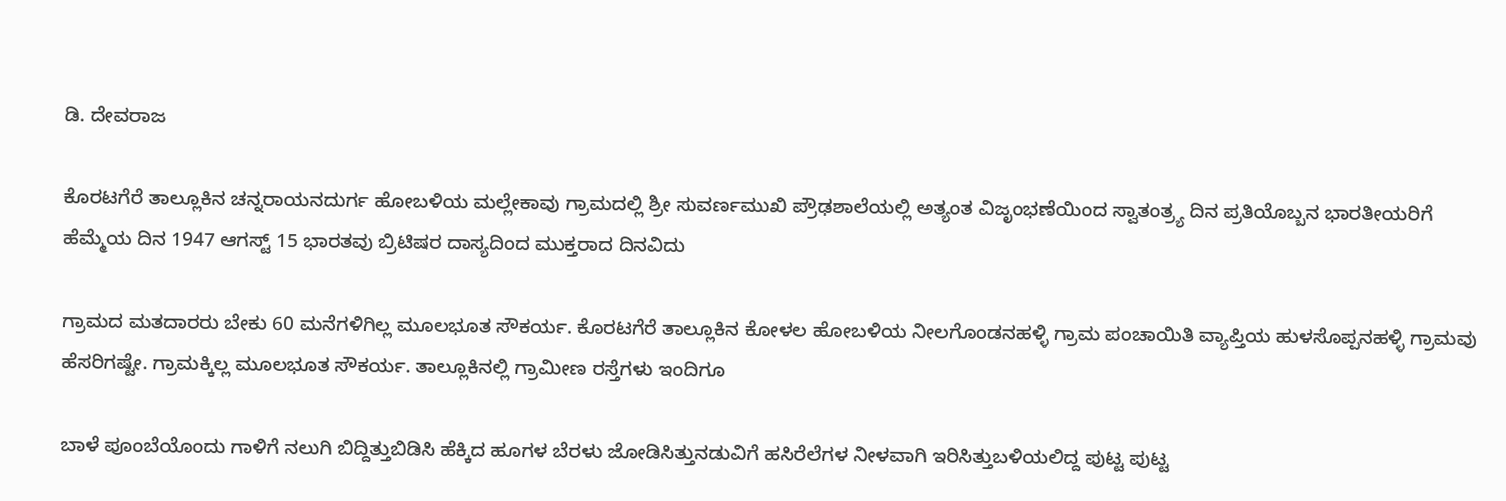ಡಿ. ದೇವರಾಜ

ಕೊರಟಗೆರೆ ತಾಲ್ಲೂಕಿನ ಚನ್ನರಾಯನದುರ್ಗ ಹೋಬಳಿಯ ಮಲ್ಲೇಕಾವು ಗ್ರಾಮದಲ್ಲಿ ಶ್ರೀ ಸುವರ್ಣಮುಖಿ ಪ್ರೌಢಶಾಲೆಯಲ್ಲಿ ಅತ್ಯಂತ ವಿಜೃಂಭಣೆಯಿಂದ ಸ್ವಾತಂತ್ರ್ಯ ದಿನ ಪ್ರತಿಯೊಬ್ಬನ ಭಾರತೀಯರಿಗೆ ಹೆಮ್ಮೆಯ ದಿನ 1947 ಆಗಸ್ಟ್ 15 ಭಾರತವು ಬ್ರಿಟಿಷರ ದಾಸ್ಯದಿಂದ ಮುಕ್ತರಾದ ದಿನವಿದು

ಗ್ರಾಮದ ಮತದಾರರು ಬೇಕು 60 ಮನೆಗಳಿಗಿಲ್ಲ ಮೂಲಭೂತ ಸೌಕರ್ಯ. ಕೊರಟಗೆರೆ ತಾಲ್ಲೂಕಿನ ಕೋಳಲ ಹೋಬಳಿಯ ನೀಲಗೊಂಡನಹಳ್ಳಿ ಗ್ರಾಮ ಪಂಚಾಯಿತಿ ವ್ಯಾಪ್ತಿಯ ಹುಳಸೊಪ್ಪನಹಳ್ಳಿ ಗ್ರಾಮವು ಹೆಸರಿಗಷ್ಟೇ. ಗ್ರಾಮಕ್ಕಿಲ್ಲ ಮೂಲಭೂತ ಸೌಕರ್ಯ. ತಾಲ್ಲೂಕಿನಲ್ಲಿ ಗ್ರಾಮೀಣ ರಸ್ತೆಗಳು ಇಂದಿಗೂ

ಬಾಳೆ ಪೂಂಬೆಯೊಂದು ಗಾಳಿಗೆ ನಲುಗಿ ಬಿದ್ದಿತ್ತುಬಿಡಿಸಿ ಹೆಕ್ಕಿದ ಹೂಗಳ ಬೆರಳು ಜೋಡಿಸಿತ್ತುನಡುವಿಗೆ ಹಸಿರೆಲೆಗಳ ನೀಳವಾಗಿ ಇರಿಸಿತ್ತುಬಳಿಯಲಿದ್ದ ಪುಟ್ಟ ಪುಟ್ಟ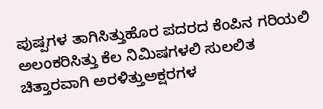ಪುಷ್ಪಗಳ ತಾಗಿಸಿತ್ತುಹೊರ ಪದರದ ಕೆಂಪಿನ ಗರಿಯಲಿ ಅಲಂಕರಿಸಿತ್ತು ಕೆಲ ನಿಮಿಷಗಳಲಿ ಸುಲಲಿತ ಚಿತ್ತಾರವಾಗಿ ಅರಳಿತ್ತುಅಕ್ಷರಗಳ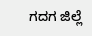ಗದಗ ಜಿಲ್ಲೆ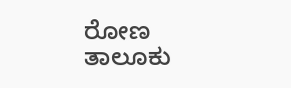ರೋಣ ತಾಲೂಕು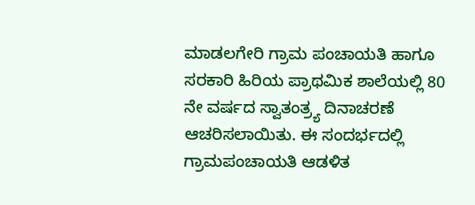ಮಾಡಲಗೇರಿ ಗ್ರಾಮ ಪಂಚಾಯತಿ ಹಾಗೂ ಸರಕಾರಿ ಹಿರಿಯ ಪ್ರಾಥಮಿಕ ಶಾಲೆಯಲ್ಲಿ 80 ನೇ ವರ್ಷದ ಸ್ವಾತಂತ್ರ್ಯ ದಿನಾಚರಣೆ ಆಚರಿಸಲಾಯಿತು. ಈ ಸಂದರ್ಭದಲ್ಲಿ ಗ್ರಾಮಪಂಚಾಯತಿ ಆಡಳಿತ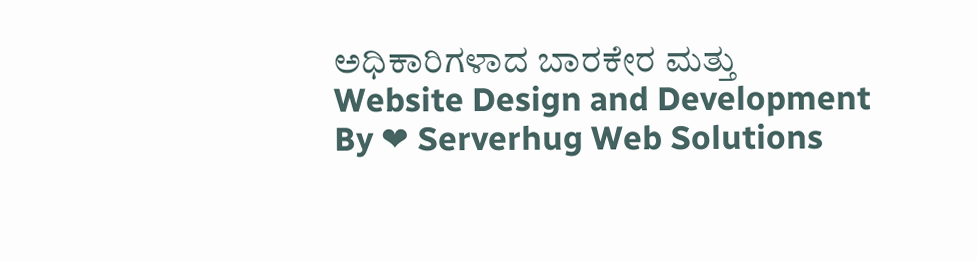ಅಧಿಕಾರಿಗಳಾದ ಬಾರಕೇರ ಮತ್ತು
Website Design and Development By ❤ Serverhug Web Solutions